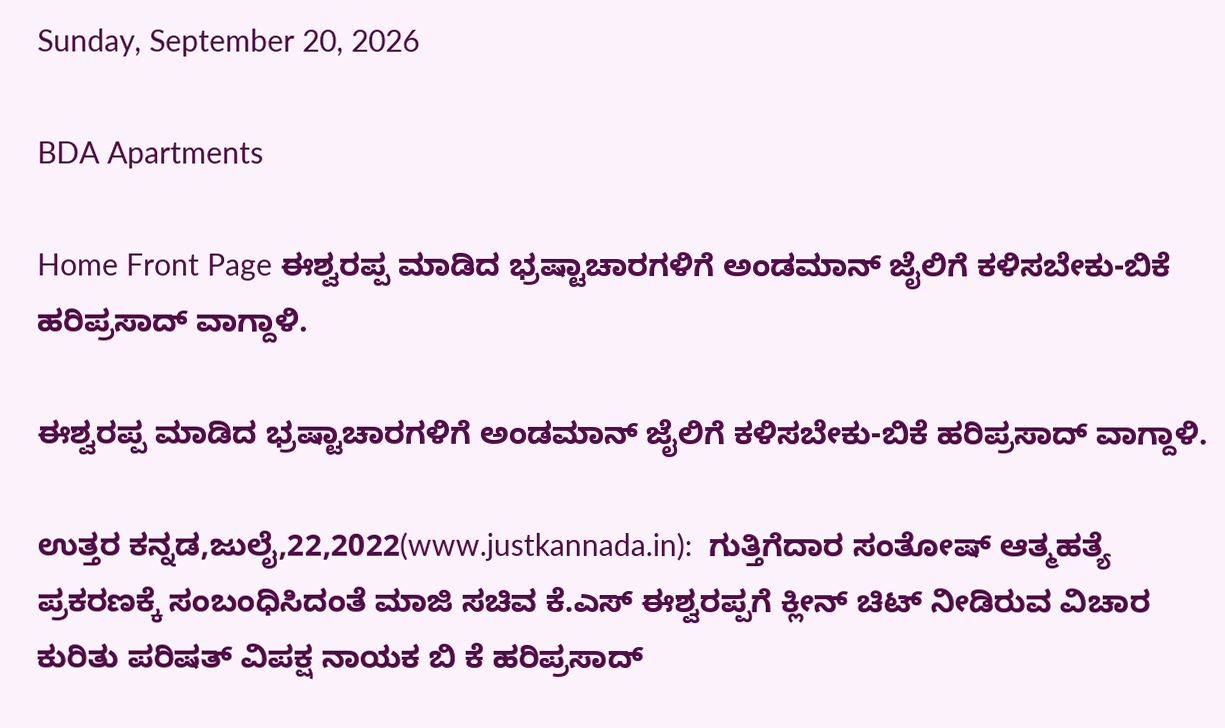Sunday, September 20, 2026

BDA Apartments

Home Front Page ಈಶ್ವರಪ್ಪ ಮಾಡಿದ ಭ್ರಷ್ಟಾಚಾರಗಳಿಗೆ ಅಂಡಮಾನ್ ಜೈಲಿಗೆ ಕಳಿಸಬೇಕು-ಬಿಕೆ ಹರಿಪ್ರಸಾದ್ ವಾಗ್ದಾಳಿ.

ಈಶ್ವರಪ್ಪ ಮಾಡಿದ ಭ್ರಷ್ಟಾಚಾರಗಳಿಗೆ ಅಂಡಮಾನ್ ಜೈಲಿಗೆ ಕಳಿಸಬೇಕು-ಬಿಕೆ ಹರಿಪ್ರಸಾದ್ ವಾಗ್ದಾಳಿ.

ಉತ್ತರ ಕನ್ನಡ,ಜುಲೈ,22,2022(www.justkannada.in):  ಗುತ್ತಿಗೆದಾರ ಸಂತೋಷ್ ಆತ್ಮಹತ್ಯೆ ಪ್ರಕರಣಕ್ಕೆ ಸಂಬಂಧಿಸಿದಂತೆ ಮಾಜಿ ಸಚಿವ ಕೆ.ಎಸ್ ಈಶ್ವರಪ್ಪಗೆ ಕ್ಲೀನ್ ಚಿಟ್ ನೀಡಿರುವ ವಿಚಾರ ಕುರಿತು ಪರಿಷತ್ ವಿಪಕ್ಷ ನಾಯಕ ಬಿ ಕೆ ಹರಿಪ್ರಸಾದ್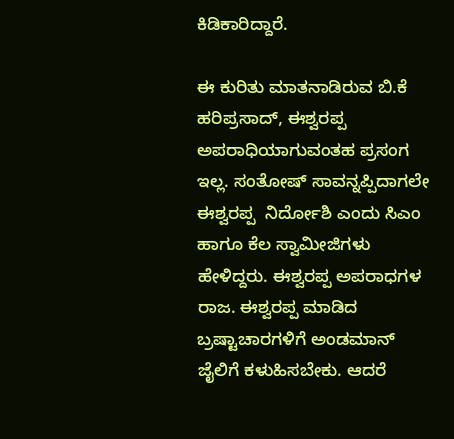ಕಿಡಿಕಾರಿದ್ದಾರೆ.

ಈ ಕುರಿತು ಮಾತನಾಡಿರುವ ಬಿ.ಕೆ ಹರಿಪ್ರಸಾದ್, ಈಶ್ವರಪ್ಪ ಅಪರಾಧಿಯಾಗುವಂತಹ ಪ್ರಸಂಗ ಇಲ್ಲ. ಸಂತೋಷ್ ಸಾವನ್ನಪ್ಪಿದಾಗಲೇ ಈಶ್ವರಪ್ಪ  ನಿರ್ದೋಶಿ ಎಂದು ಸಿಎಂ ಹಾಗೂ ಕೆಲ ಸ್ವಾಮೀಜಿಗಳು ಹೇಳಿದ್ದರು. ಈಶ್ವರಪ್ಪ ಅಪರಾಧಗಳ ರಾಜ. ಈಶ್ವರಪ್ಪ ಮಾಡಿದ ಬ್ರಷ್ಟಾಚಾರಗಳಿಗೆ ಅಂಡಮಾನ್ ಜೈಲಿಗೆ ಕಳುಹಿಸಬೇಕು. ಆದರೆ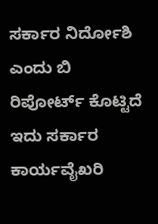ಸರ್ಕಾರ ನಿರ್ದೋಶಿ ಎಂದು ಬಿ ರಿಪೋರ್ಟ್ ಕೊಟ್ಟಿದೆ ಇದು ಸರ್ಕಾರ ಕಾರ್ಯವೈಖರಿ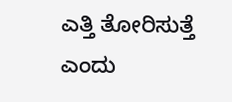ಎತ್ತಿ ತೋರಿಸುತ್ತೆ ಎಂದು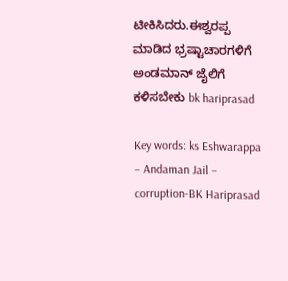ಟೀಕಿಸಿದರು.ಈಶ್ವರಪ್ಪ ಮಾಡಿದ ಭ್ರಷ್ಟಾಚಾರಗಳಿಗೆ ಅಂಡಮಾನ್ ಜೈಲಿಗೆ ಕಳಿಸಬೇಕು bk hariprasad

Key words: ks Eshwarappa – Andaman Jail – corruption-BK Hariprasad